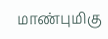மாண்புமிகு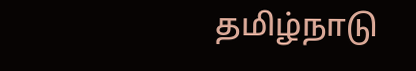தமிழ்நாடு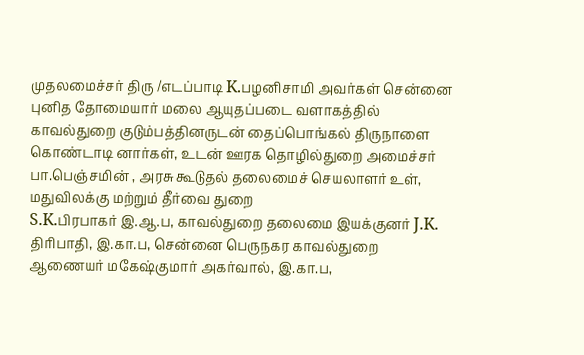முதலமைச்சர் திரு /எடப்பாடி K.பழனிசாமி அவர்கள் சென்னை புனித தோமையார் மலை ஆயுதப்படை வளாகத்தில் காவல்துறை குடும்பத்தினருடன் தைப்பொங்கல் திருநாளை கொண்டாடி னார்கள், உடன் ஊரக தொழில்துறை அமைச்சர் பா.பெஞ்சமின் , அரசு கூடுதல் தலைமைச் செயலாளர் உள், மதுவிலக்கு மற்றும் தீர்வை துறை
S.K.பிரபாகர் இ.ஆ.ப, காவல்துறை தலைமை இயக்குனர் J.K. திரிபாதி, இ.கா.ப, சென்னை பெருநகர காவல்துறை ஆணையர் மகேஷ்குமார் அகர்வால், இ.கா.ப,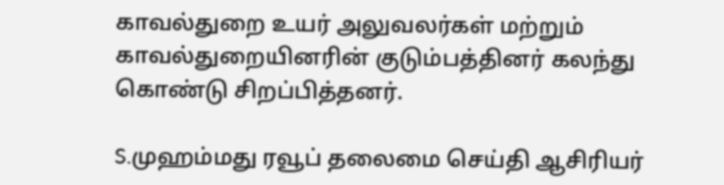காவல்துறை உயர் அலுவலர்கள் மற்றும் காவல்துறையினரின் குடும்பத்தினர் கலந்து கொண்டு சிறப்பித்தனர்.

S.முஹம்மது ரவூப் தலைமை செய்தி ஆசிரியர்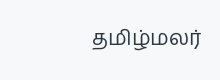தமிழ்மலர்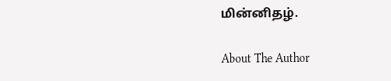மின்னிதழ்.

About The Author